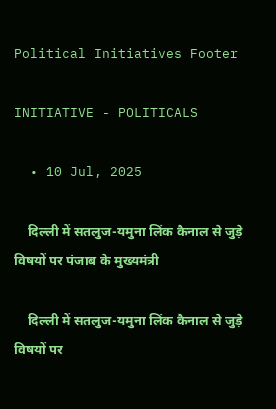Political Initiatives Footer

INITIATIVE - POLITICALS

  • 10 Jul, 2025

    दिल्ली में सतलुज-यमुना लिंक कैनाल से जुड़े विषयों पर पंजाब के मुख्यमंत्री

    दिल्ली में सतलुज-यमुना लिंक कैनाल से जुड़े विषयों पर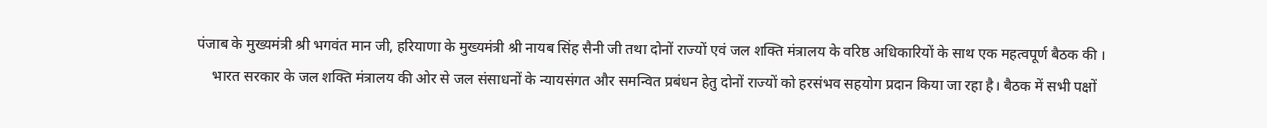पंजाब के मुख्यमंत्री श्री भगवंत मान जी, हरियाणा के मुख्यमंत्री श्री नायब सिंह सैनी जी तथा दोनों राज्यों एवं जल शक्ति मंत्रालय के वरिष्ठ अधिकारियों के साथ एक महत्वपूर्ण बैठक की ।
    भारत सरकार के जल शक्ति मंत्रालय की ओर से जल संसाधनों के न्यायसंगत और समन्वित प्रबंधन हेतु दोनों राज्यों को हरसंभव सहयोग प्रदान किया जा रहा है। बैठक में सभी पक्षों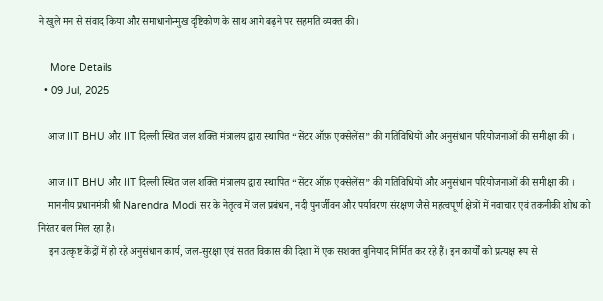ने खुले मन से संवाद किया और समाधानोन्मुख दृष्टिकोण के साथ आगे बढ़ने पर सहमति व्यक्त की।

    More Details
  • 09 Jul, 2025

    आज IIT BHU और IIT दिल्ली स्थित जल शक्ति मंत्रालय द्वारा स्थापित “सेंटर ऑफ़ एक्सेलेंस” की गतिविधियों और अनुसंधान परियोजनाओं की समीक्षा की ।

    आज IIT BHU और IIT दिल्ली स्थित जल शक्ति मंत्रालय द्वारा स्थापित “सेंटर ऑफ़ एक्सेलेंस” की गतिविधियों और अनुसंधान परियोजनाओं की समीक्षा की ।
    माननीय प्रधानमंत्री श्री Narendra Modi सर के नेतृत्व में जल प्रबंधन, नदी पुनर्जीवन और पर्यावरण संरक्षण जैसे महत्वपूर्ण क्षेत्रों में नवाचार एवं तकनीकी शोध को निरंतर बल मिल रहा है।
    इन उत्कृष्ट केंद्रों में हो रहे अनुसंधान कार्य, जल-सुरक्षा एवं सतत विकास की दिशा में एक सशक्त बुनियाद निर्मित कर रहे हैं। इन कार्यों को प्रत्यक्ष रूप से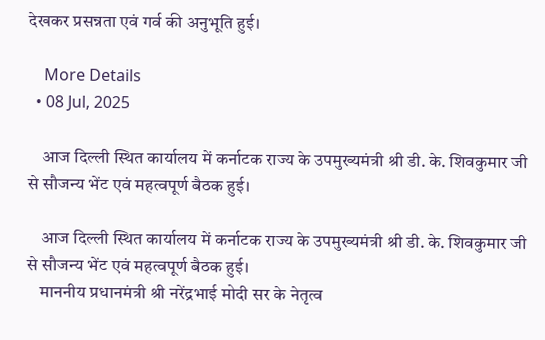देखकर प्रसन्नता एवं गर्व की अनुभूति हुई।

    More Details
  • 08 Jul, 2025

    आज दिल्ली स्थित कार्यालय में कर्नाटक राज्य के उपमुख्यमंत्री श्री डी. के. शिवकुमार जी से सौजन्य भेंट एवं महत्वपूर्ण बैठक हुई।

    आज दिल्ली स्थित कार्यालय में कर्नाटक राज्य के उपमुख्यमंत्री श्री डी. के. शिवकुमार जी से सौजन्य भेंट एवं महत्वपूर्ण बैठक हुई।
    माननीय प्रधानमंत्री श्री नरेंद्रभाई मोदी सर के नेतृत्व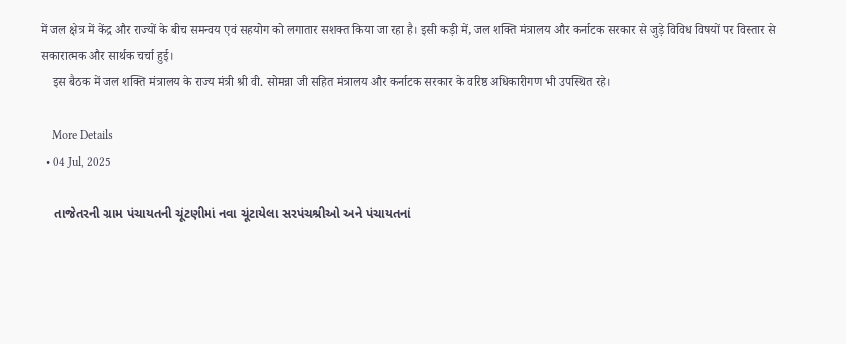में जल क्षेत्र में केंद्र और राज्यों के बीच समन्वय एवं सहयोग को लगातार सशक्त किया जा रहा है। इसी कड़ी में, जल शक्ति मंत्रालय और कर्नाटक सरकार से जुड़े विविध विषयों पर विस्तार से सकारात्मक और सार्थक चर्चा हुई।
    इस बैठक में जल शक्ति मंत्रालय के राज्य मंत्री श्री वी. सोमन्ना जी सहित मंत्रालय और कर्नाटक सरकार के वरिष्ठ अधिकारीगण भी उपस्थित रहे।

    More Details
  • 04 Jul, 2025

    તાજેતરની ગ્રામ પંચાયતની ચૂંટણીમાં નવા ચૂંટાયેલા સરપંચશ્રીઓ અને પંચાયતનાં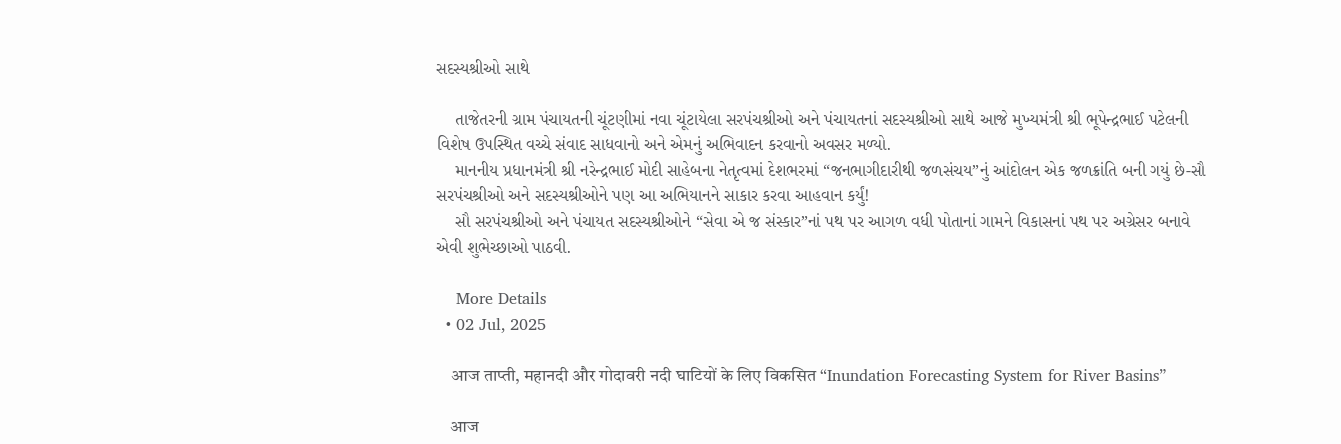સદસ્યશ્રીઓ સાથે

    તાજેતરની ગ્રામ પંચાયતની ચૂંટણીમાં નવા ચૂંટાયેલા સરપંચશ્રીઓ અને પંચાયતનાં સદસ્યશ્રીઓ સાથે આજે મુખ્યમંત્રી શ્રી ભૂપેન્દ્રભાઈ પટેલની વિશેષ ઉપસ્થિત વચ્ચે સંવાદ સાધવાનો અને એમનું અભિવાદન કરવાનો અવસર મળ્યો.
    માનનીય પ્રધાનમંત્રી શ્રી નરેન્દ્રભાઈ મોદી સાહેબના નેતૃત્વમાં દેશભરમાં “જનભાગીદારીથી જળસંચય”નું આંદોલન એક જળક્રાંતિ બની ગયું છે-સૌ સરપંચશ્રીઓ અને સદસ્યશ્રીઓને પણ આ અભિયાનને સાકાર કરવા આહવાન કર્યું!
    સૌ સરપંચશ્રીઓ અને પંચાયત સદસ્યશ્રીઓને “સેવા એ જ સંસ્કાર”નાં પથ પર આગળ વધી પોતાનાં ગામને વિકાસનાં પથ પર અગ્રેસર બનાવે એવી શુભેચ્છાઓ પાઠવી.

    More Details
  • 02 Jul, 2025

    आज ताप्ती, महानदी और गोदावरी नदी घाटियों के लिए विकसित “Inundation Forecasting System for River Basins”

    आज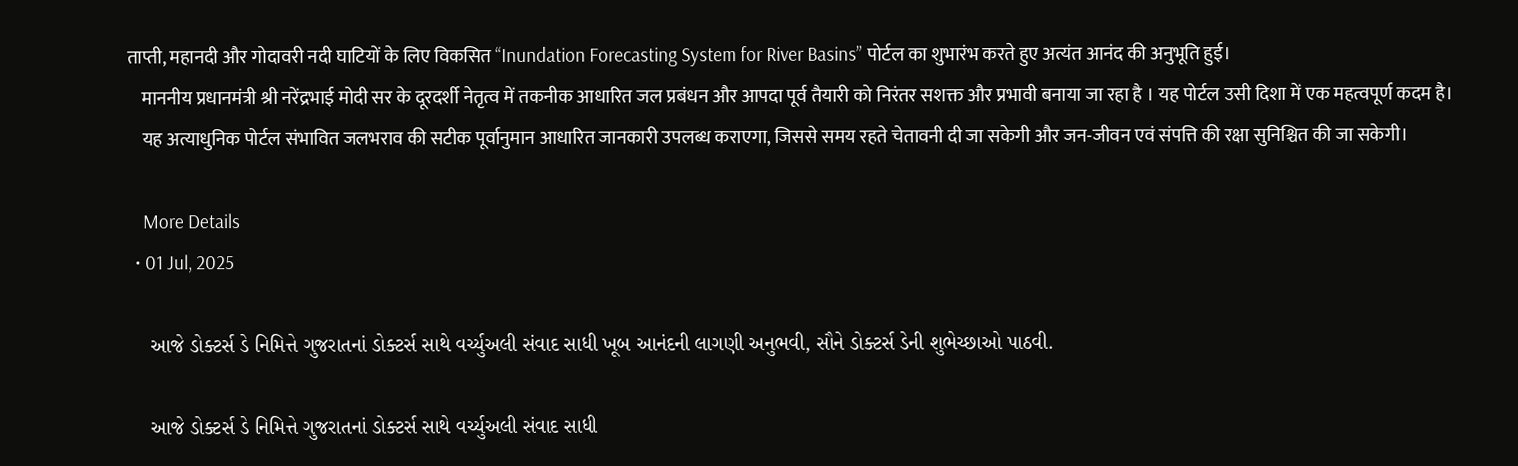ताप्ती, महानदी और गोदावरी नदी घाटियों के लिए विकसित “Inundation Forecasting System for River Basins” पोर्टल का शुभारंभ करते हुए अत्यंत आनंद की अनुभूति हुई।
    माननीय प्रधानमंत्री श्री नरेंद्रभाई मोदी सर के दूरदर्शी नेतृत्व में तकनीक आधारित जल प्रबंधन और आपदा पूर्व तैयारी को निरंतर सशक्त और प्रभावी बनाया जा रहा है । यह पोर्टल उसी दिशा में एक महत्वपूर्ण कदम है।
    यह अत्याधुनिक पोर्टल संभावित जलभराव की सटीक पूर्वानुमान आधारित जानकारी उपलब्ध कराएगा, जिससे समय रहते चेतावनी दी जा सकेगी और जन-जीवन एवं संपत्ति की रक्षा सुनिश्चित की जा सकेगी।

    More Details
  • 01 Jul, 2025

    આજે ડોક્ટર્સ ડે નિમિત્તે ગુજરાતનાં ડોક્ટર્સ સાથે વર્ચ્યુઅલી સંવાદ સાધી ખૂબ આનંદની લાગણી અનુભવી, સૌને ડોક્ટર્સ ડેની શુભેચ્છાઓ પાઠવી.

    આજે ડોક્ટર્સ ડે નિમિત્તે ગુજરાતનાં ડોક્ટર્સ સાથે વર્ચ્યુઅલી સંવાદ સાધી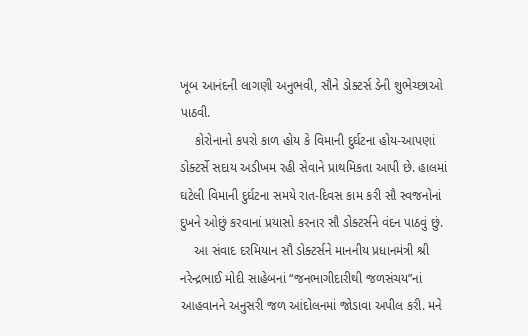ખૂબ આનંદની લાગણી અનુભવી, સૌને ડોક્ટર્સ ડેની શુભેચ્છાઓ પાઠવી.
    કોરોનાનો કપરો કાળ હોય કે વિમાની દુર્ઘટના હોય-આપણાં ડોક્ટર્સે સદાય અડીખમ રહી સેવાને પ્રાથમિકતા આપી છે. હાલમાં ઘટેલી વિમાની દુર્ઘટના સમયે રાત-દિવસ કામ કરી સૌ સ્વજનોનાં દુખને ઓછું કરવાનાં પ્રયાસો કરનાર સૌ ડોક્ટર્સને વંદન પાઠવું છું.
    આ સંવાદ દરમિયાન સૌ ડોક્ટર્સને માનનીય પ્રધાનમંત્રી શ્રી નરેન્દ્રભાઈ મોદી સાહેબનાં “જનભાગીદારીથી જળસંચય”નાં આહવાનને અનુસરી જળ આંદોલનમાં જોડાવા અપીલ કરી. મને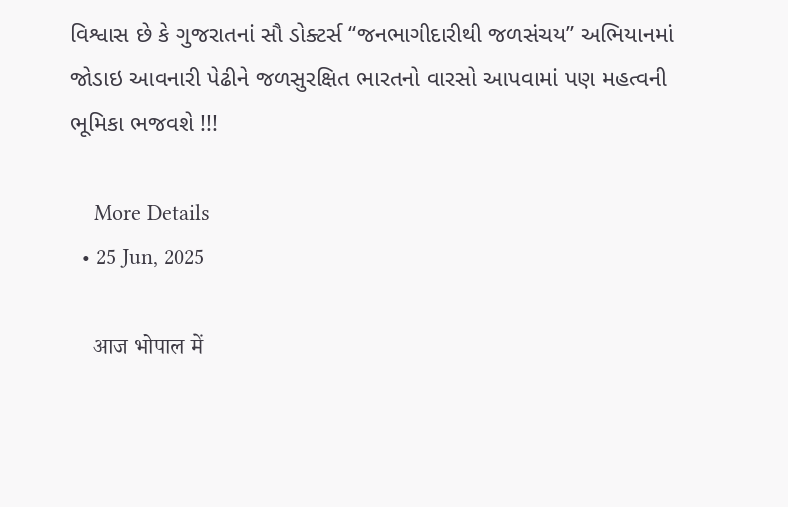વિશ્વાસ છે કે ગુજરાતનાં સૌ ડોક્ટર્સ “જનભાગીદારીથી જળસંચય” અભિયાનમાં જોડાઇ આવનારી પેઢીને જળસુરક્ષિત ભારતનો વારસો આપવામાં પણ મહત્વની ભૂમિકા ભજવશે !!!

    More Details
  • 25 Jun, 2025

    आज भोपाल में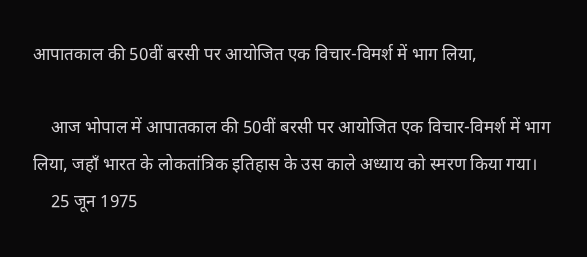आपातकाल की 50वीं बरसी पर आयोजित एक विचार-विमर्श में भाग लिया,

    आज भोपाल में आपातकाल की 50वीं बरसी पर आयोजित एक विचार-विमर्श में भाग लिया, जहाँ भारत के लोकतांत्रिक इतिहास के उस काले अध्याय को स्मरण किया गया।
    25 जून 1975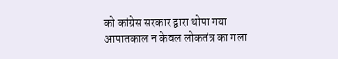को कांग्रेस सरकार द्वारा थोपा गया आपातकाल न केवल लोकतंत्र का गला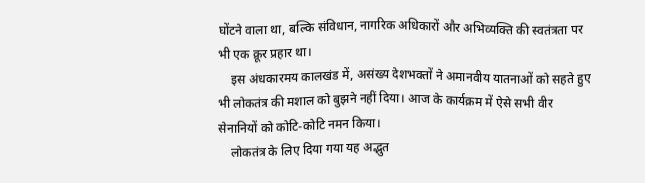घोंटने वाला था, बल्कि संविधान, नागरिक अधिकारों और अभिव्यक्ति की स्वतंत्रता पर भी एक क्रूर प्रहार था।
    इस अंधकारमय कालखंड में, असंख्य देशभक्तों ने अमानवीय यातनाओं को सहते हुए भी लोकतंत्र की मशाल को बुझने नहीं दिया। आज के कार्यक्रम में ऐसे सभी वीर सेनानियों को कोटि-कोटि नमन किया।
    लोकतंत्र के लिए दिया गया यह अद्भुत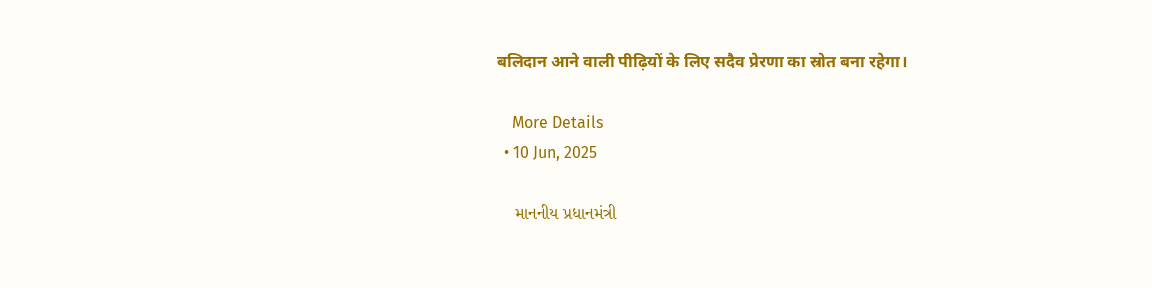बलिदान आने वाली पीढ़ियों के लिए सदैव प्रेरणा का स्रोत बना रहेगा।

    More Details
  • 10 Jun, 2025

    માનનીય પ્રધાનમંત્રી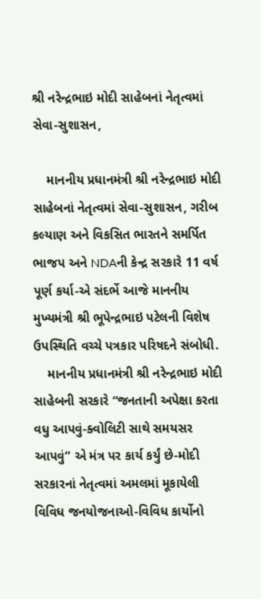શ્રી નરેન્દ્રભાઇ મોદી સાહેબનાં નેતૃત્વમાં સેવા-સુશાસન,

    માનનીય પ્રધાનમંત્રી શ્રી નરેન્દ્રભાઇ મોદી સાહેબનાં નેતૃત્વમાં સેવા-સુશાસન, ગરીબ કલ્યાણ અને વિકસિત ભારતને સમર્પિત ભાજપ અને NDAની કેન્દ્ર સરકારે 11 વર્ષ પૂર્ણ કર્યા-એ સંદર્ભે આજે માનનીય મુખ્યમંત્રી શ્રી ભૂપેન્દ્રભાઇ પટેલની વિશેષ ઉપસ્થિતિ વચ્ચે પત્રકાર પરિષદને સંબોધી.
    માનનીય પ્રધાનમંત્રી શ્રી નરેન્દ્રભાઇ મોદી સાહેબની સરકારે “જનતાની અપેક્ષા કરતા વધુ આપવું-ક્વોલિટી સાથે સમયસર આપવું” એ મંત્ર પર કાર્ય કર્યું છે-મોદી સરકારનાં નેતૃત્વમાં અમલમાં મૂકાયેલી વિવિધ જનયોજનાઓ-વિવિધ કાર્યોનો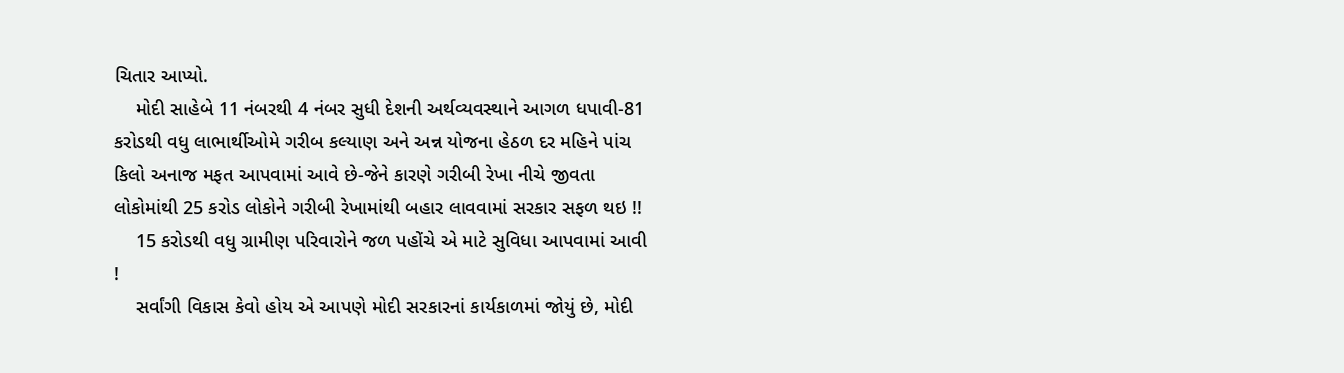ચિતાર આપ્યો.
    મોદી સાહેબે 11 નંબરથી 4 નંબર સુધી દેશની અર્થવ્યવસ્થાને આગળ ધપાવી-81 કરોડથી વધુ લાભાર્થીઓમે ગરીબ કલ્યાણ અને અન્ન યોજના હેઠળ દર મહિને પાંચ કિલો અનાજ મફત આપવામાં આવે છે-જેને કારણે ગરીબી રેખા નીચે જીવતા લોકોમાંથી 25 કરોડ લોકોને ગરીબી રેખામાંથી બહાર લાવવામાં સરકાર સફળ થઇ !!
    15 કરોડથી વધુ ગ્રામીણ પરિવારોને જળ પહોંચે એ માટે સુવિધા આપવામાં આવી !
    સર્વાંગી વિકાસ કેવો હોય એ આપણે મોદી સરકારનાં કાર્યકાળમાં જોયું છે, મોદી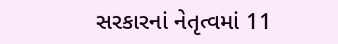સરકારનાં નેતૃત્વમાં 11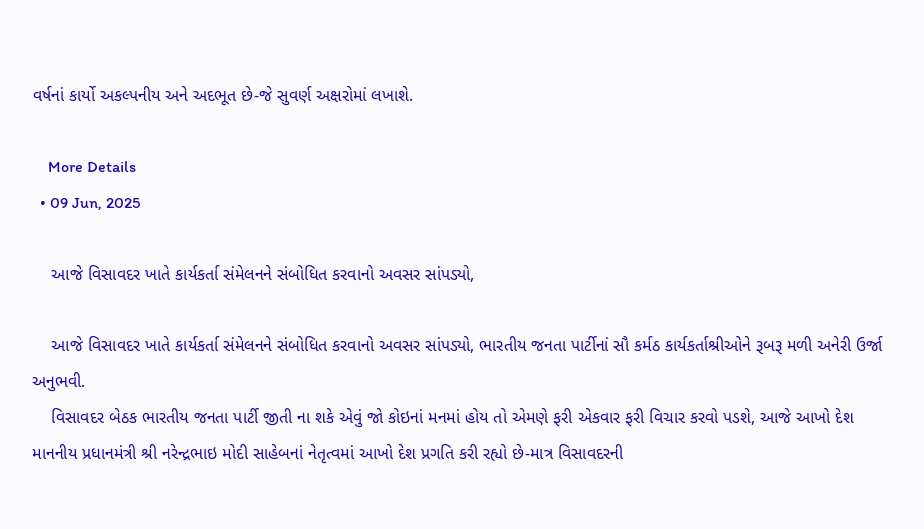વર્ષનાં કાર્યો અકલ્પનીય અને અદભૂત છે-જે સુવર્ણ અક્ષરોમાં લખાશે.

    More Details
  • 09 Jun, 2025

    આજે વિસાવદર ખાતે કાર્યકર્તા સંમેલનને સંબોધિત કરવાનો અવસર સાંપડ્યો,

    આજે વિસાવદર ખાતે કાર્યકર્તા સંમેલનને સંબોધિત કરવાનો અવસર સાંપડ્યો, ભારતીય જનતા પાર્ટીનાં સૌ કર્મઠ કાર્યકર્તાશ્રીઓને રૂબરૂ મળી અનેરી ઉર્જા અનુભવી.
    વિસાવદર બેઠક ભારતીય જનતા પાર્ટી જીતી ના શકે એવું જો કોઇનાં મનમાં હોય તો એમણે ફરી એકવાર ફરી વિચાર કરવો પડશે, આજે આખો દેશ માનનીય પ્રધાનમંત્રી શ્રી નરેન્દ્રભાઇ મોદી સાહેબનાં નેતૃત્વમાં આખો દેશ પ્રગતિ કરી રહ્યો છે-માત્ર વિસાવદરની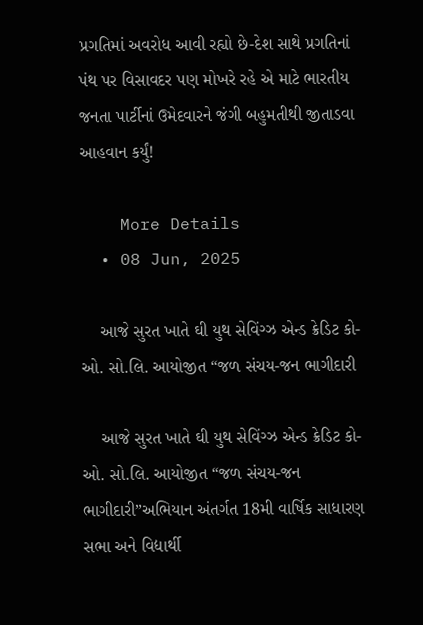પ્રગતિમાં અવરોધ આવી રહ્યો છે-દેશ સાથે પ્રગતિનાં પંથ પર વિસાવદર પણ મોખરે રહે એ માટે ભારતીય જનતા પાર્ટીનાં ઉમેદવારને જંગી બહુમતીથી જીતાડવા આહવાન કર્યું!

    More Details
  • 08 Jun, 2025

    આજે સુરત ખાતે ઘી યુથ સેવિંગ્ઝ એન્ડ ક્રેડિટ કો-ઓ. સો.લિ. આયોજીત “જળ સંચય-જન ભાગીદારી

    આજે સુરત ખાતે ઘી યુથ સેવિંગ્ઝ એન્ડ ક્રેડિટ કો-ઓ. સો.લિ. આયોજીત “જળ સંચય-જન ભાગીદારી”અભિયાન અંતર્ગત 18મી વાર્ષિક સાધારણ સભા અને વિદ્યાર્થી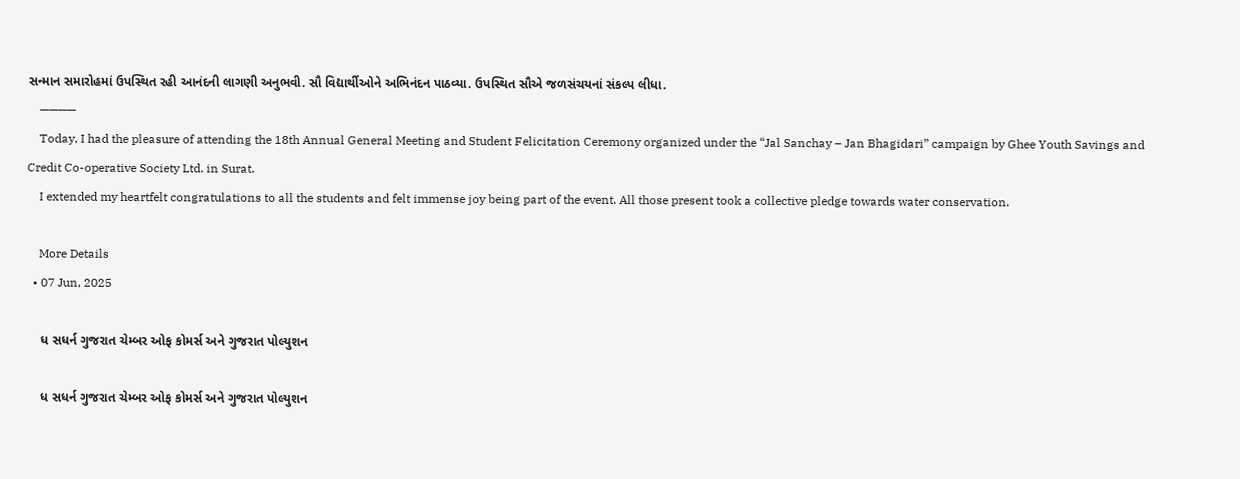સન્માન સમારોહમાં ઉપસ્થિત રહી આનંદની લાગણી અનુભવી. સૌ વિદ્યાર્થીઓને અભિનંદન પાઠવ્યા. ઉપસ્થિત સૌએ જળસંચયનાં સંકલ્પ લીધા.
    ————
    Today, I had the pleasure of attending the 18th Annual General Meeting and Student Felicitation Ceremony organized under the “Jal Sanchay – Jan Bhagidari” campaign by Ghee Youth Savings and Credit Co-operative Society Ltd. in Surat.
    I extended my heartfelt congratulations to all the students and felt immense joy being part of the event. All those present took a collective pledge towards water conservation.

    More Details
  • 07 Jun, 2025

    ધ સધર્ન ગુજરાત ચેમ્બર ઓફ કોમર્સ અને ગુજરાત પોલ્યુશન

    ધ સધર્ન ગુજરાત ચેમ્બર ઓફ કોમર્સ અને ગુજરાત પોલ્યુશન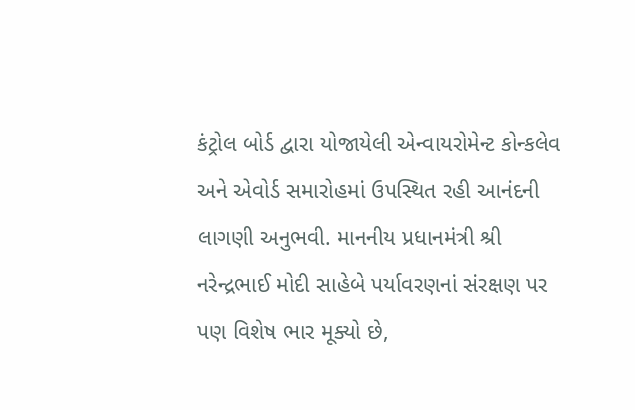કંટ્રોલ બોર્ડ દ્વારા યોજાયેલી એન્વાયરોમેન્ટ કોન્કલેવ અને એવોર્ડ સમારોહમાં ઉપસ્થિત રહી આનંદની લાગણી અનુભવી. માનનીય પ્રધાનમંત્રી શ્રી નરેન્દ્રભાઈ મોદી સાહેબે પર્યાવરણનાં સંરક્ષણ પર પણ વિશેષ ભાર મૂક્યો છે,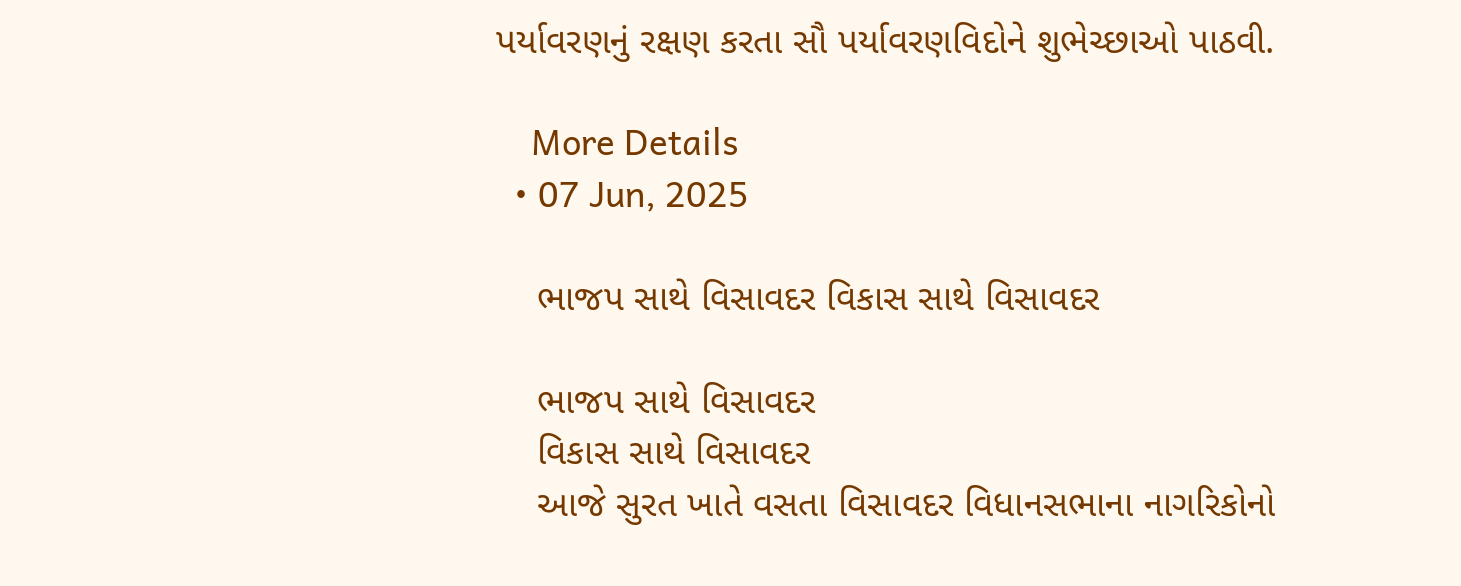પર્યાવરણનું રક્ષણ કરતા સૌ પર્યાવરણવિદોને શુભેચ્છાઓ પાઠવી.

    More Details
  • 07 Jun, 2025

    ભાજપ સાથે વિસાવદર વિકાસ સાથે વિસાવદર

    ભાજપ સાથે વિસાવદર
    વિકાસ સાથે વિસાવદર
    આજે સુરત ખાતે વસતા વિસાવદર વિધાનસભાના નાગરિકોનો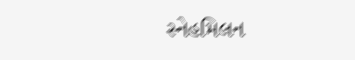સ્નેહમિલન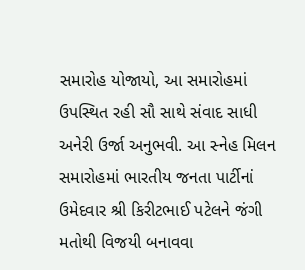સમારોહ યોજાયો, આ સમારોહમાં ઉપસ્થિત રહી સૌ સાથે સંવાદ સાધી અનેરી ઉર્જા અનુભવી. આ સ્નેહ મિલન સમારોહમાં ભારતીય જનતા પાર્ટીનાં ઉમેદવાર શ્રી કિરીટભાઈ પટેલને જંગી મતોથી વિજયી બનાવવા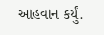આહવાન કર્યું.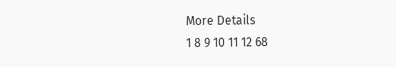More Details
1 8 9 10 11 12 68